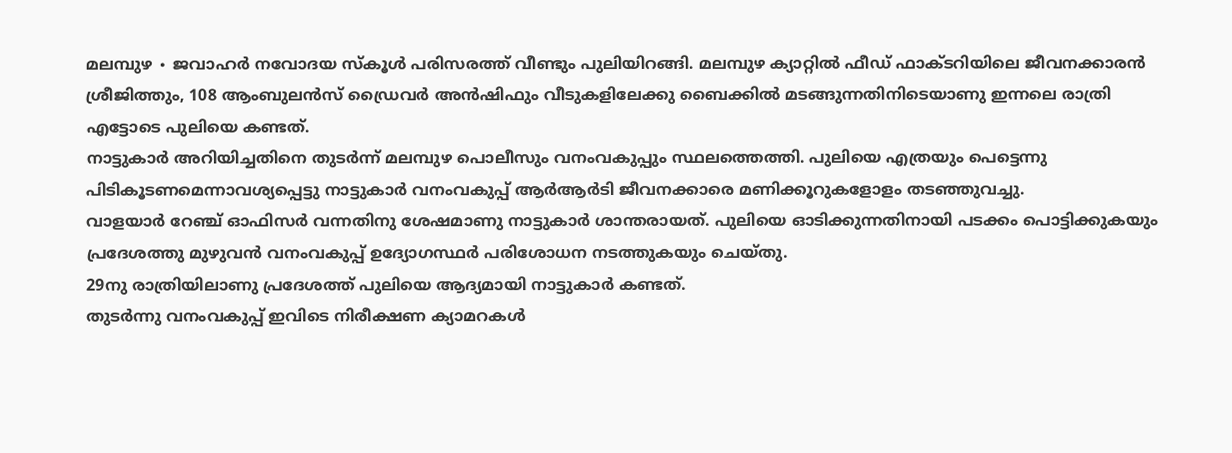മലമ്പുഴ ∙ ജവാഹർ നവോദയ സ്കൂൾ പരിസരത്ത് വീണ്ടും പുലിയിറങ്ങി. മലമ്പുഴ ക്യാറ്റിൽ ഫീഡ് ഫാക്ടറിയിലെ ജീവനക്കാരൻ ശ്രീജിത്തും, 108 ആംബുലൻസ് ഡ്രൈവർ അൻഷിഫും വീടുകളിലേക്കു ബൈക്കിൽ മടങ്ങുന്നതിനിടെയാണു ഇന്നലെ രാത്രി എട്ടോടെ പുലിയെ കണ്ടത്.
നാട്ടുകാർ അറിയിച്ചതിനെ തുടർന്ന് മലമ്പുഴ പൊലീസും വനംവകുപ്പും സ്ഥലത്തെത്തി. പുലിയെ എത്രയും പെട്ടെന്നു പിടികൂടണമെന്നാവശ്യപ്പെട്ടു നാട്ടുകാർ വനംവകുപ്പ് ആർആർടി ജീവനക്കാരെ മണിക്കൂറുകളോളം തടഞ്ഞുവച്ചു.
വാളയാർ റേഞ്ച് ഓഫിസർ വന്നതിനു ശേഷമാണു നാട്ടുകാർ ശാന്തരായത്. പുലിയെ ഓടിക്കുന്നതിനായി പടക്കം പൊട്ടിക്കുകയും പ്രദേശത്തു മുഴുവൻ വനംവകുപ്പ് ഉദ്യോഗസ്ഥർ പരിശോധന നടത്തുകയും ചെയ്തു.
29നു രാത്രിയിലാണു പ്രദേശത്ത് പുലിയെ ആദ്യമായി നാട്ടുകാർ കണ്ടത്.
തുടർന്നു വനംവകുപ്പ് ഇവിടെ നിരീക്ഷണ ക്യാമറകൾ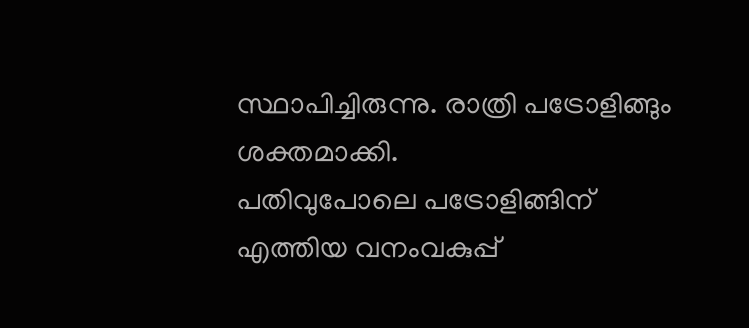സ്ഥാപിച്ചിരുന്നു. രാത്രി പട്രോളിങ്ങും ശക്തമാക്കി.
പതിവുപോലെ പട്രോളിങ്ങിന് എത്തിയ വനംവകുപ്പ്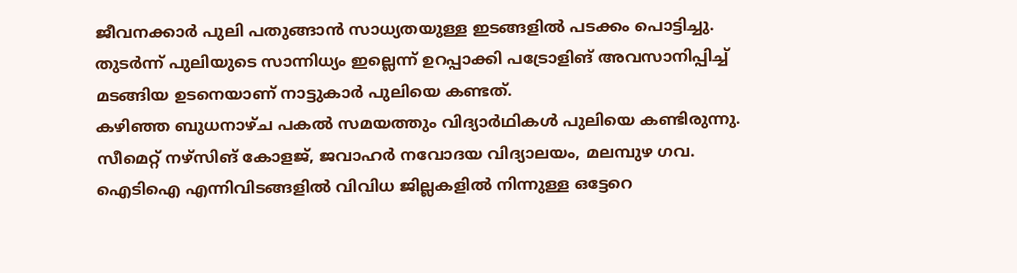ജീവനക്കാർ പുലി പതുങ്ങാൻ സാധ്യതയുള്ള ഇടങ്ങളിൽ പടക്കം പൊട്ടിച്ചു. തുടർന്ന് പുലിയുടെ സാന്നിധ്യം ഇല്ലെന്ന് ഉറപ്പാക്കി പട്രോളിങ് അവസാനിപ്പിച്ച് മടങ്ങിയ ഉടനെയാണ് നാട്ടുകാർ പുലിയെ കണ്ടത്.
കഴിഞ്ഞ ബുധനാഴ്ച പകൽ സമയത്തും വിദ്യാർഥികൾ പുലിയെ കണ്ടിരുന്നു.
സീമെറ്റ് നഴ്സിങ് കോളജ്, ജവാഹർ നവോദയ വിദ്യാലയം, മലമ്പുഴ ഗവ. ഐടിഐ എന്നിവിടങ്ങളിൽ വിവിധ ജില്ലകളിൽ നിന്നുള്ള ഒട്ടേറെ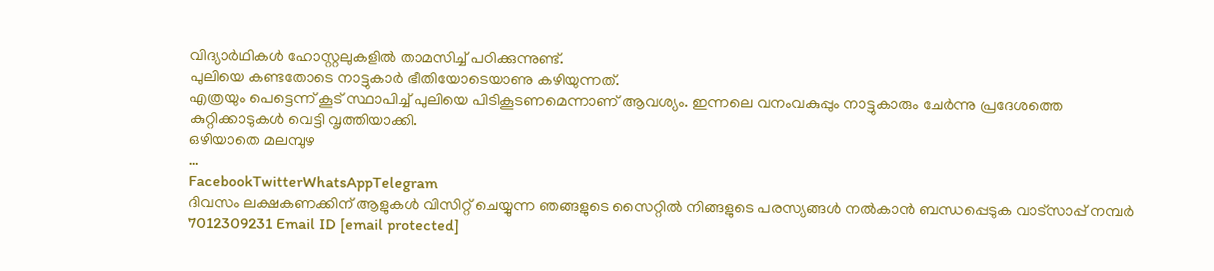വിദ്യാർഥികൾ ഹോസ്റ്റലുകളിൽ താമസിച്ച് പഠിക്കുന്നുണ്ട്.
പുലിയെ കണ്ടതോടെ നാട്ടുകാർ ഭീതിയോടെയാണു കഴിയുന്നത്.
എത്രയും പെട്ടെന്ന് കൂട് സ്ഥാപിച്ച് പുലിയെ പിടികൂടണമെന്നാണ് ആവശ്യം. ഇന്നലെ വനംവകുപ്പും നാട്ടുകാരും ചേർന്നു പ്രദേശത്തെ കുറ്റിക്കാടുകൾ വെട്ടി വൃത്തിയാക്കി.
ഒഴിയാതെ മലമ്പുഴ
…
FacebookTwitterWhatsAppTelegram
ദിവസം ലക്ഷകണക്കിന് ആളുകൾ വിസിറ്റ് ചെയ്യുന്ന ഞങ്ങളുടെ സൈറ്റിൽ നിങ്ങളുടെ പരസ്യങ്ങൾ നൽകാൻ ബന്ധപ്പെടുക വാട്സാപ്പ് നമ്പർ 7012309231 Email ID [email protected]